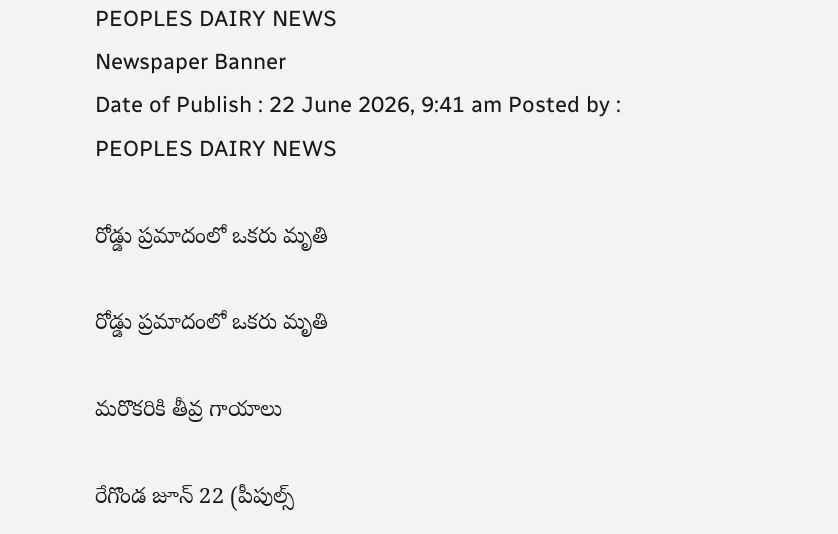PEOPLES DAIRY NEWS
Newspaper Banner
Date of Publish : 22 June 2026, 9:41 am Posted by : PEOPLES DAIRY NEWS

రోడ్డు ప్రమాదంలో ఒకరు మృతి

రోడ్డు ప్రమాదంలో ఒకరు మృతి

మరొకరికి తీవ్ర గాయాలు

రేగొండ జూన్ 22 (పీపుల్స్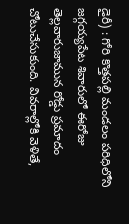డైరీ) : గోరి కొత్తపల్లి మండలం పరిధిలోని జగ్గయ్యపేట శివారులో ఈరోజు తెల్లవారుజామున రోడ్డు ప్రమాదం చోటుచేసుకుంది. వివరాల్లోకి వెళితే,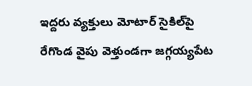ఇద్దరు వ్యక్తులు మోటార్ సైకిల్‌పై రేగొండ వైపు వెళ్తుండగా జగ్గయ్యపేట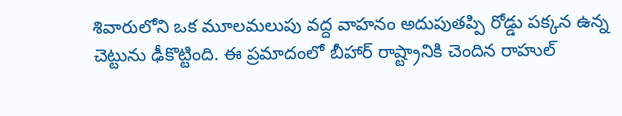శివారులోని ఒక మూలమలుపు వద్ద వాహనం అదుపుతప్పి రోడ్డు పక్కన ఉన్న చెట్టును ఢీకొట్టింది. ఈ ప్రమాదంలో బీహార్ రాష్ట్రానికి చెందిన రాహుల్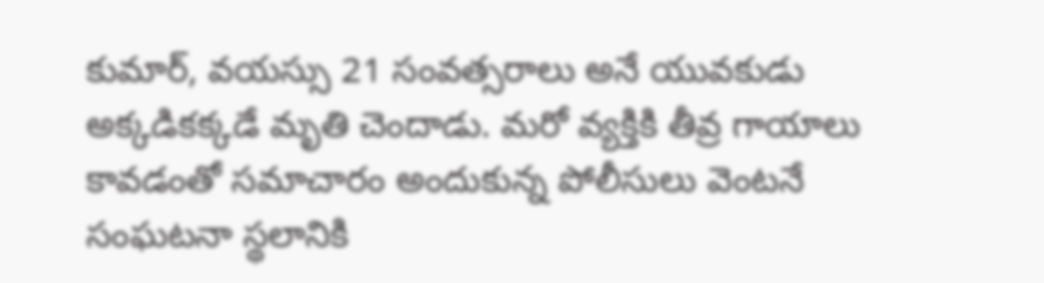కుమార్, వయస్సు 21 సంవత్సరాలు అనే యువకుడు అక్కడికక్కడే మృతి చెందాడు. మరో వ్యక్తికి తీవ్ర గాయాలు కావడంతో సమాచారం అందుకున్న పోలీసులు వెంటనే సంఘటనా స్థలానికి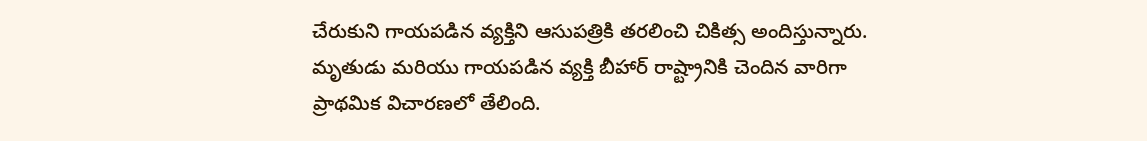చేరుకుని గాయపడిన వ్యక్తిని ఆసుపత్రికి తరలించి చికిత్స అందిస్తున్నారు. మృతుడు మరియు గాయపడిన వ్యక్తి బీహార్ రాష్ట్రానికి చెందిన వారిగా ప్రాథమిక విచారణలో తేలింది.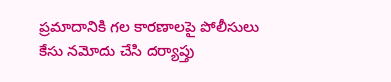ప్రమాదానికి గల కారణాలపై పోలీసులు కేసు నమోదు చేసి దర్యాప్తు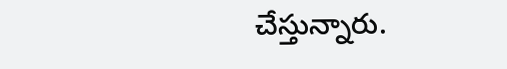చేస్తున్నారు.